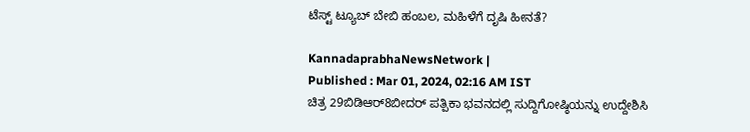ಟೆಸ್ಟ್‌ ಟ್ಯೂಬ್‌ ಬೇಬಿ ಹಂಬಲ, ಮಹಿಳೆಗೆ ದೃಷಿ ಹೀನತೆ?

KannadaprabhaNewsNetwork |
Published : Mar 01, 2024, 02:16 AM IST
ಚಿತ್ರ 29ಬಿಡಿಆರ್‌8ಬೀದರ್‌ ಪತ್ಪಿಕಾ ಭವನದಲ್ಲಿ ಸುದ್ದಿಗೋಷ್ಠಿಯನ್ನು ಉದ್ದೇಶಿಸಿ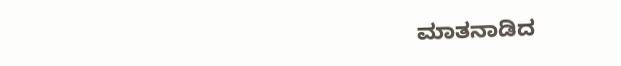ಮಾತನಾಡಿದ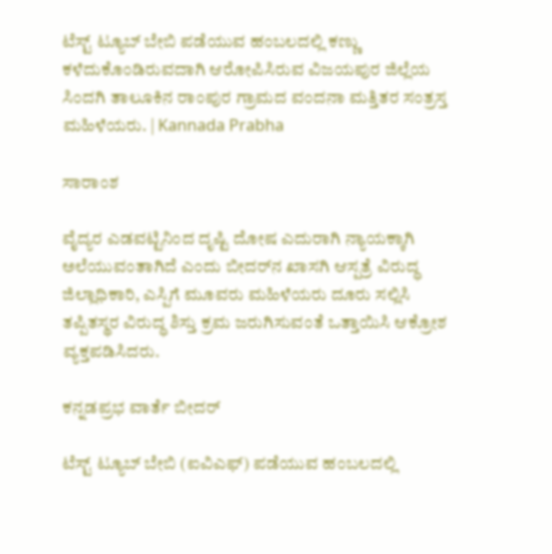ಟೆಸ್ಟ್‌ ಟ್ಯೂಬ್‌ ಬೇಬಿ ಪಡೆಯುವ ಹಂಬಲದಲ್ಲಿ ಕಣ್ಣು ಕಳೆದುಕೊಂಡಿರುವದಾಗಿ ಆರೋಪಿಸಿರುವ ವಿಜಯಪುರ ಜಿಲ್ಲೆಯ ಸಿಂದಗಿ ತಾಲೂಕಿನ ರಾಂಪುರ ಗ್ರಾಮದ ವಂದನಾ ಮತ್ತಿತರ ಸಂತ್ರಸ್ತ ಮಹಿಳೆಯರು. | Kannada Prabha

ಸಾರಾಂಶ

ವೈದ್ಯರ ಎಡವಟ್ಟಿನಿಂದ ದೃಷ್ಟಿ ದೋಷ ಎದುರಾಗಿ ನ್ಯಾಯಕ್ಕಾಗಿ ಅಲೆಯುವಂತಾಗಿದೆ ಎಂದು ಬೀದರ್‌ನ ಖಾಸಗಿ ಆಸ್ಪತ್ರೆ ವಿರುದ್ಧ ಜಿಲ್ಲಾಧಿಕಾರಿ, ಎಸ್ಪಿಗೆ ಮೂವರು ಮಹಿಳೆಯರು ದೂರು ಸಲ್ಲಿಸಿ ತಪ್ಪಿತಸ್ಥರ ವಿರುದ್ಧ ಶಿಸ್ತು ಕ್ರಮ ಜರುಗಿಸುವಂತೆ ಒತ್ತಾಯಿಸಿ ಆಕ್ರೋಶ ವ್ಯಕ್ತಪಡಿಸಿದರು.

ಕನ್ನಡಪ್ರಭ ವಾರ್ತೆ ಬೀದರ್‌

ಟೆಸ್ಟ್‌ ಟ್ಯೂಬ್‌ ಬೇಬಿ (ಐವಿಎಫ್‌) ಪಡೆಯುವ ಹಂಬಲದಲ್ಲಿ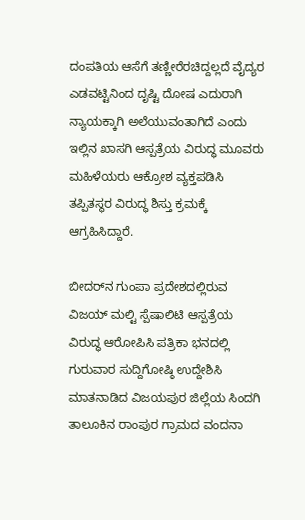ದಂಪತಿಯ ಆಸೆಗೆ ತಣ್ಣೀರೆರಚಿದ್ದಲ್ಲದೆ ವೈದ್ಯರ ಎಡವಟ್ಟಿನಿಂದ ದೃಷ್ಟಿ ದೋಷ ಎದುರಾಗಿ ನ್ಯಾಯಕ್ಕಾಗಿ ಅಲೆಯುವಂತಾಗಿದೆ ಎಂದು ಇಲ್ಲಿನ ಖಾಸಗಿ ಆಸ್ಪತ್ರೆಯ ವಿರುದ್ಧ ಮೂವರು ಮಹಿಳೆಯರು ಆಕ್ರೋಶ ವ್ಯಕ್ತಪಡಿಸಿ ತಪ್ಪಿತಸ್ಥರ ವಿರುದ್ಧ ಶಿಸ್ತು ಕ್ರಮಕ್ಕೆ ಆಗ್ರಹಿಸಿದ್ದಾರೆ.

ಬೀದರ್‌ನ ಗುಂಪಾ ಪ್ರದೇಶದಲ್ಲಿರುವ ವಿಜಯ್‌ ಮಲ್ಟಿ ಸ್ಪೆಷಾಲಿಟಿ ಆಸ್ಪತ್ರೆಯ ವಿರುದ್ಧ ಆರೋಪಿಸಿ ಪತ್ರಿಕಾ ಭ‍ನದಲ್ಲಿ ಗುರುವಾರ ಸುದ್ದಿಗೋಷ್ಠಿ ಉದ್ದೇಶಿಸಿ ಮಾತನಾಡಿದ ವಿಜಯಪುರ ಜಿಲ್ಲೆಯ ಸಿಂದಗಿ ತಾಲೂಕಿನ ರಾಂಪುರ ಗ್ರಾಮದ ವಂದನಾ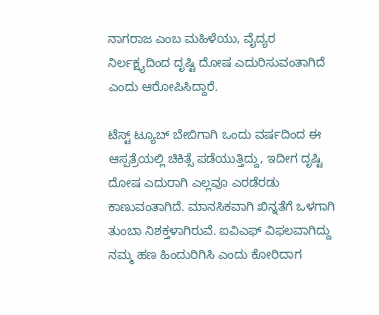ನಾಗರಾಜ ಎಂಬ ಮಹಿಳೆಯು, ವೈದ್ಯರ ನಿರ್ಲಕ್ಷ್ಯದಿಂದ ದೃಷ್ಟಿ ದೋಷ ಎದುರಿಸುವಂತಾಗಿದೆ ಎಂದು ಆರೋಪಿಸಿದ್ದಾರೆ.

ಟೆಸ್ಟ್‌ ಟ್ಯೂಬ್‌ ಬೇಬಿಗಾಗಿ ಒಂದು ವರ್ಷದಿಂದ ಈ ಆಸ್ಪತ್ರೆಯಲ್ಲಿ ಚಿಕಿತ್ಸೆ ಪಡೆಯುತ್ತಿದ್ದು, ಇದೀಗ ದೃಷ್ಟಿ ದೋಷ ಎದುರಾಗಿ ಎಲ್ಲವೂ ಎರಡೆರಡು ಕಾಣುವಂತಾಗಿದೆ. ಮಾನಸಿಕವಾಗಿ ಖಿನ್ನತೆಗೆ ಒಳಗಾಗಿ ತುಂಬಾ ನಿಶಕ್ತಳಾಗಿರುವೆ. ಐವಿಎಫ್‌ ವಿಫಲವಾಗಿದ್ದು ನಮ್ಮ ಹಣ ಹಿಂದುರಿಗಿಸಿ ಎಂದು ಕೋರಿದಾಗ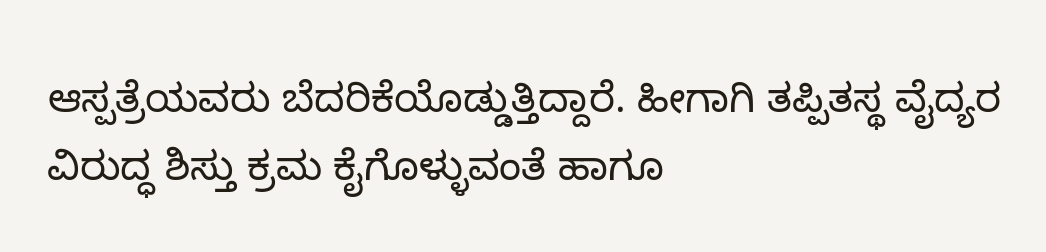ಆಸ್ಪತ್ರೆಯವರು ಬೆದರಿಕೆಯೊಡ್ಡುತ್ತಿದ್ದಾರೆ. ಹೀಗಾಗಿ ತಪ್ಪಿತಸ್ಥ ವೈದ್ಯರ ವಿರುದ್ಧ ಶಿಸ್ತು ಕ್ರಮ ಕೈಗೊಳ್ಳುವಂತೆ ಹಾಗೂ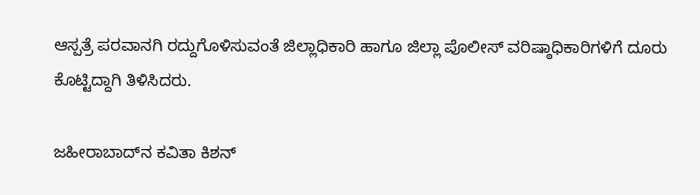ಆಸ್ಪತ್ರೆ ಪರವಾನಗಿ ರದ್ದುಗೊಳಿಸುವಂತೆ ಜಿಲ್ಲಾಧಿಕಾರಿ ಹಾಗೂ ಜಿಲ್ಲಾ ಪೊಲೀಸ್‌ ವರಿಷ್ಠಾಧಿಕಾರಿಗಳಿಗೆ ದೂರು ಕೊಟ್ಟಿದ್ದಾಗಿ ತಿಳಿಸಿದರು.

ಜಹೀರಾಬಾದ್‌ನ ಕವಿತಾ ಕಿಶನ್‌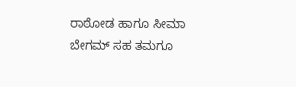ರಾಠೋಡ ಹಾಗೂ ಸೀಮಾ ಬೇಗಮ್‌ ಸಹ ತಮಗೂ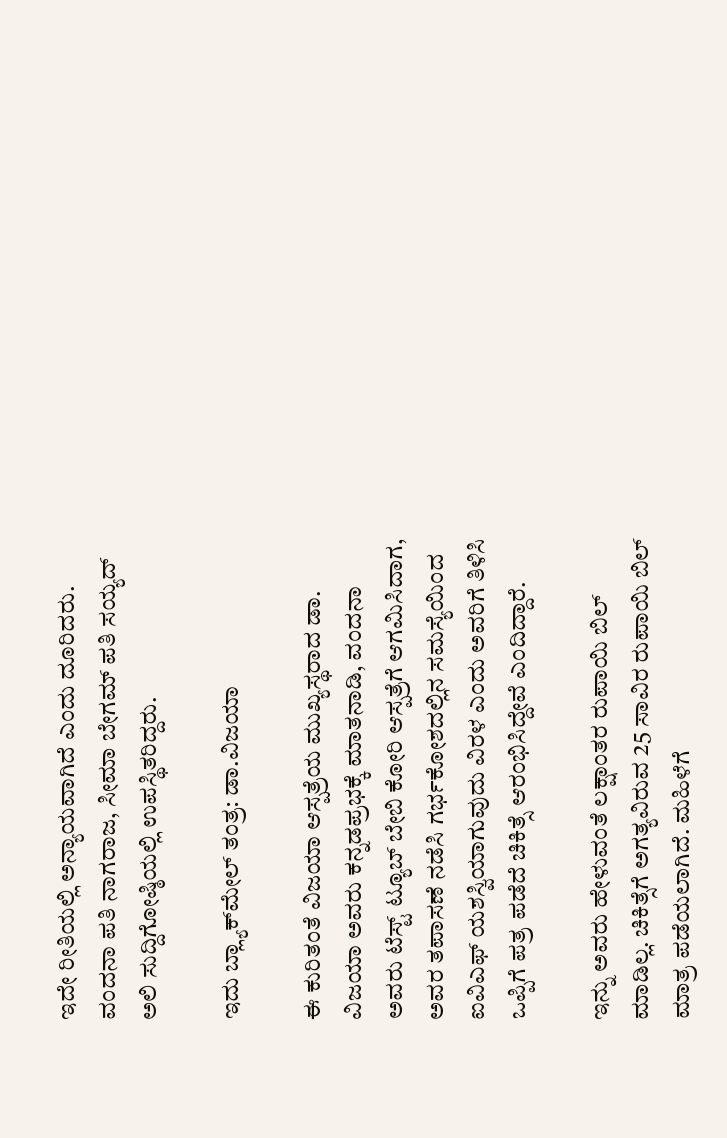ಇದೇ ರೀತಿಯಲ್ಲಿ ಅನ್ಯಾಯವಾಗಿದೆ ಎಂದು ದೂರಿದರು. ವಂದನಾ ಪತಿ ನಾಗರಾಜ, ಸೀಮಾ ಬೇಗಮ್‌ ಪತಿ ಸಯ್ಯದ್‌ ಅಲಿ ಸುದ್ದಿಗೋಷ್ಠಿಯಲ್ಲಿ ಉಪಸ್ಥಿತರಿದ್ದರು.

ಇದು ಬ್ಲ್ಯಾಕ್‌ಮೇಲ್‌ ತಂತ್ರ: ಡಾ.ವಿಜಯಾ

ಈ ಕುರಿತಂತೆ ವಿಜಯಾ ಆಸ್ಪತ್ರೆಯ ಮುಖ್ಯಸ್ಥರಾದ ಡಾ. ವಿಜಯಾ ಅವರು ಕನ್ನಡಪ್ರಭಕ್ಕೆ ಮಾತನಾಡಿ, ವಂದನಾ ಅವರು ಟೆಸ್ಟ್‌ ಟ್ಯೂಬ್‌ ಬೇಬಿ ಕೋರಿ ಆಸ್ಪತ್ರೆಗೆ ಆಗಮಿಸಿದಾಗ, ಅವರ ತಪಾಸಣೆ ನಡೆಸಿ ಗರ್ಭಕೋಶದಲ್ಲಿನ ಸಮಸ್ಯೆಯಿಂದ ಐವಿಎಫ್‌ ಯಶಸ್ವಿಯಾಗುವುದು ವಿರಳ ಎಂದು ಅವರಿಗೆ ತಿಳಿಸಿ ಒಪ್ಪಿಗೆ ಪತ್ರ ಪಡೆದೆ ಚಿಕಿತ್ಸೆ ಆರಂಭಿಸಿದ್ದೇವೆ ಎಂದಿದ್ದಾರೆ.

ಇನ್ನು ಅವರು ಹೇಳುವಂತೆ ಲಕ್ಷಾಂತರ ರುಪಾಯಿ ಬಿಲ್‌ ಮಾಡಿಲ್ಲ. ಚಿಕಿತ್ಸೆಗೆ ಅಗತ್ಯವಿರುವ 25 ಸಾವಿರ ರುಪಾಯಿ ಬಿಲ್‌ ಮಾತ್ರ ಪಡೆಯಲಾಗಿದೆ. ಮಹಿಳೆಗೆ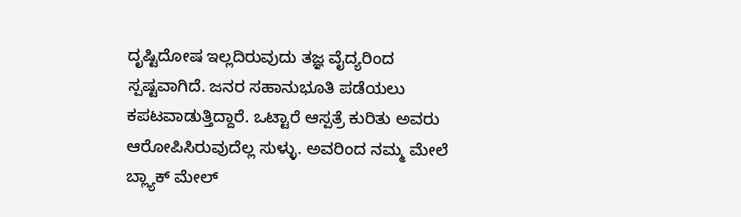ದೃಷ್ಟಿದೋಷ ಇಲ್ಲದಿರುವುದು ತಜ್ಞ ವೈದ್ಯರಿಂದ ಸ್ಪಷ್ಟವಾಗಿದೆ. ಜನರ ಸಹಾನುಭೂತಿ ಪಡೆಯಲು ಕಪಟವಾಡುತ್ತಿದ್ದಾರೆ. ಒಟ್ಟಾರೆ ಆಸ್ಪತ್ರೆ ಕುರಿತು ಅವರು ಆರೋಪಿಸಿರುವುದೆಲ್ಲ ಸುಳ್ಳು. ಅವರಿಂದ ನಮ್ಮ ಮೇಲೆ ಬ್ಲ್ಯಾಕ್‌ ಮೇಲ್‌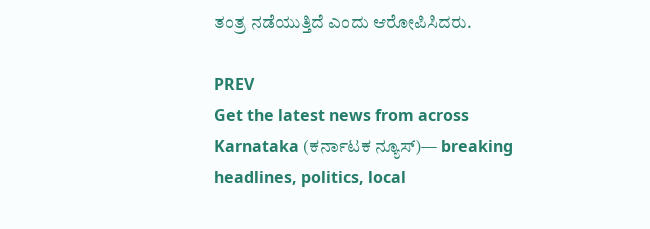ತಂತ್ರ ನಡೆಯುತ್ತಿದೆ ಎಂದು ಆರೋಪಿಸಿದರು.

PREV
Get the latest news from across Karnataka (ಕರ್ನಾಟಕ ನ್ಯೂಸ್)— breaking headlines, politics, local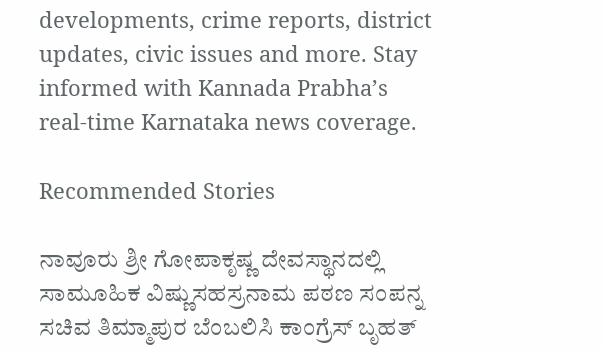developments, crime reports, district updates, civic issues and more. Stay informed with Kannada Prabha’s real‑time Karnataka news coverage.

Recommended Stories

ನಾವೂರು ಶ್ರೀ ಗೋಪಾಕೃಷ್ಣ ದೇವಸ್ಥಾನದಲ್ಲಿ ಸಾಮೂಹಿಕ ವಿಷ್ಣುಸಹಸ್ರನಾಮ ಪಠಣ ಸಂಪನ್ನ
ಸಚಿವ ತಿಮ್ಮಾಪುರ ಬೆಂಬಲಿಸಿ ಕಾಂಗ್ರೆಸ್‌ ಬೃಹತ್‌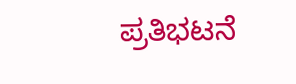ಪ್ರತಿಭಟನೆ